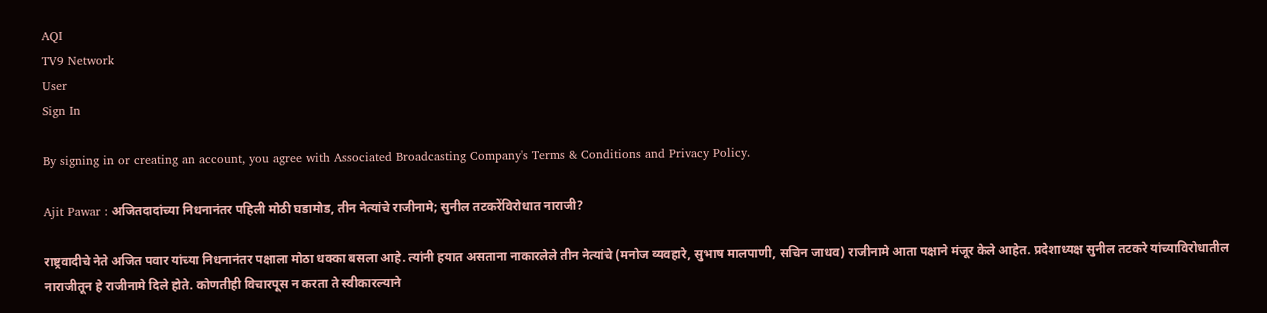AQI
TV9 Network
User
Sign In

By signing in or creating an account, you agree with Associated Broadcasting Company's Terms & Conditions and Privacy Policy.

Ajit Pawar : अजितदादांच्या निधनानंतर पहिली मोठी घडामोड, तीन नेत्यांचे राजीनामे; सुनील तटकरेंविरोधात नाराजी?

राष्ट्रवादीचे नेते अजित पवार यांच्या निधनानंतर पक्षाला मोठा धक्का बसला आहे. त्यांनी हयात असताना नाकारलेले तीन नेत्यांचे (मनोज व्यवहारे, सुभाष मालपाणी, सचिन जाधव) राजीनामे आता पक्षाने मंजूर केले आहेत. प्रदेशाध्यक्ष सुनील तटकरे यांच्याविरोधातील नाराजीतून हे राजीनामे दिले होते. कोणतीही विचारपूस न करता ते स्वीकारल्याने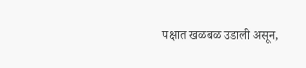पक्षात खळबळ उडाली असून,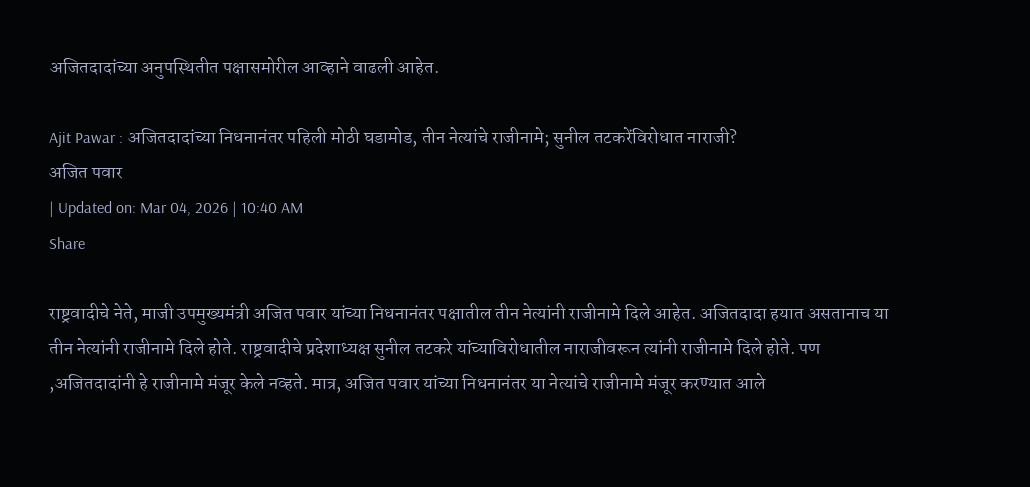अजितदादांच्या अनुपस्थितीत पक्षासमोरील आव्हाने वाढली आहेत.

Ajit Pawar : अजितदादांच्या निधनानंतर पहिली मोठी घडामोड, तीन नेत्यांचे राजीनामे; सुनील तटकरेंविरोधात नाराजी?
अजित पवार
| Updated on: Mar 04, 2026 | 10:40 AM
Share

राष्ट्रवादीचे नेते, माजी उपमुख्यमंत्री अजित पवार यांच्या निधनानंतर पक्षातील तीन नेत्यांनी राजीनामे दिले आहेत. अजितदादा हयात असतानाच या तीन नेत्यांनी राजीनामे दिले होते. राष्ट्रवादीचे प्रदेशाध्यक्ष सुनील तटकरे यांच्याविरोधातील नाराजीवरून त्यांनी राजीनामे दिले होते. पण ,अजितदादांनी हे राजीनामे मंजूर केले नव्हते. मात्र, अजित पवार यांच्या निधनानंतर या नेत्यांचे राजीनामे मंजूर करण्यात आले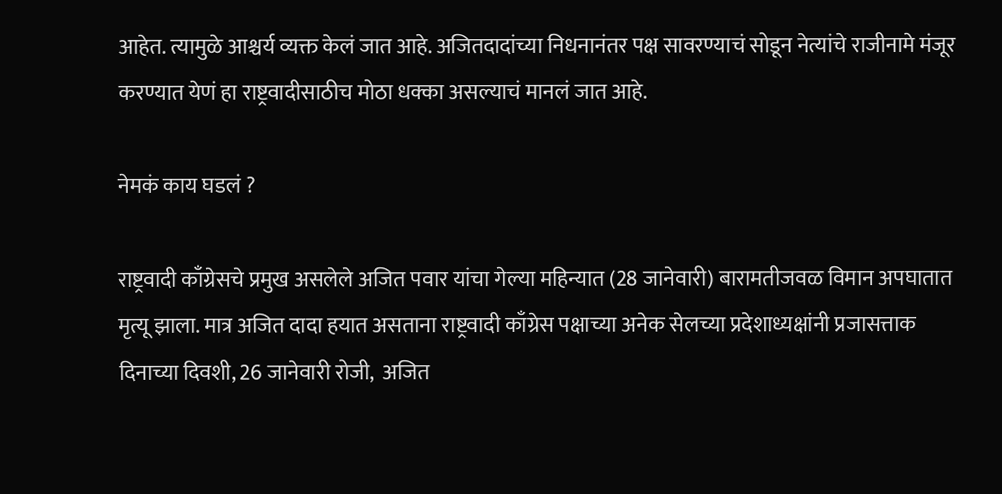आहेत. त्यामुळे आश्चर्य व्यक्त केलं जात आहे. अजितदादांच्या निधनानंतर पक्ष सावरण्याचं सोडून नेत्यांचे राजीनामे मंजूर करण्यात येणं हा राष्ट्रवादीसाठीच मोठा धक्का असल्याचं मानलं जात आहे.

नेमकं काय घडलं ?

राष्ट्रवादी काँग्रेसचे प्रमुख असलेले अजित पवार यांचा गेल्या महिन्यात (28 जानेवारी) बारामतीजवळ विमान अपघातात मृत्यू झाला. मात्र अजित दादा हयात असताना राष्ट्रवादी काँग्रेस पक्षाच्या अनेक सेलच्या प्रदेशाध्यक्षांनी प्रजासत्ताक दिनाच्या दिवशी, 26 जानेवारी रोजी,  अजित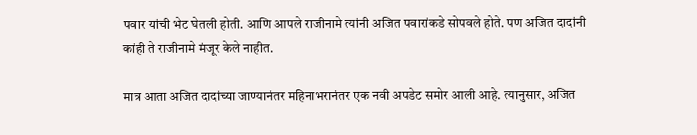पवार यांची भेट घेतली होती. आणि आपले राजीनामे त्यांनी अजित पवारांकडे सोपवले होते. पण अजित दादांनी कांही ते राजीनामे मंजूर केले नाहीत.

मात्र आता अजित दादांच्या जाण्यानंतर महिनाभरानंतर एक नवी अपडेट समोर आली आहे. त्यानुसार, अजित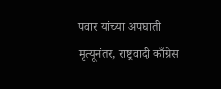पवार यांच्या अपघाती मृत्यूनंतर, राष्ट्रवादी काँग्रेस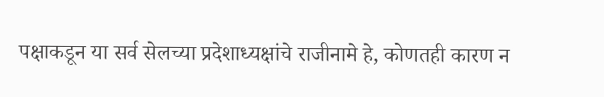पक्षाकडून या सर्व सेलच्या प्रदेशाध्यक्षांचे राजीनामे हे, कोणतही कारण न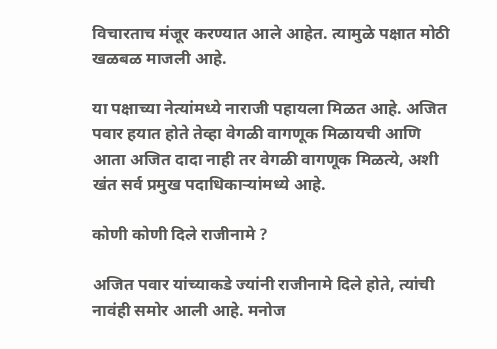विचारताच मंजूर करण्यात आले आहेत. त्यामुळे पक्षात मोठी खळबळ माजली आहे.

या पक्षाच्या नेत्यांमध्ये नाराजी पहायला मिळत आहे. अजित पवार हयात होते तेव्हा वेगळी वागणूक मिळायची आणि  आता अजित दादा नाही तर वेगळी वागणूक मिळत्ये, अशी खंत सर्व प्रमुख पदाधिकाऱ्यांमध्ये आहे.

कोणी कोणी दिले राजीनामे ?

अजित पवार यांच्याकडे ज्यांनी राजीनामे दिले होते, त्यांची नावंही समोर आली आहे. मनोज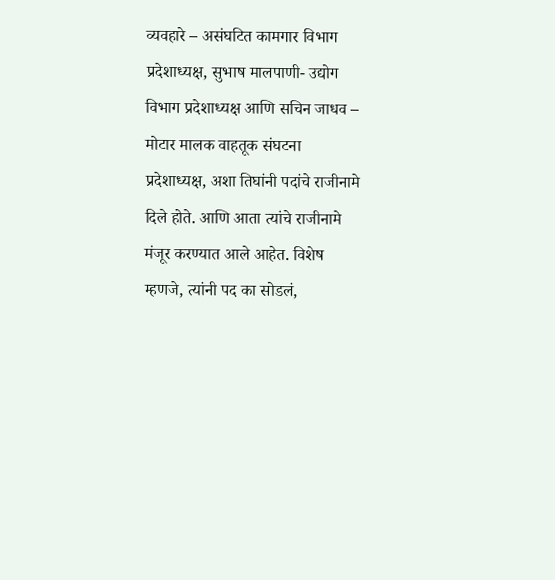व्यवहारे – असंघटित कामगार विभाग प्रदेशाध्यक्ष, सुभाष मालपाणी- उद्योग विभाग प्रदेशाध्यक्ष आणि सचिन जाधव – मोटार मालक वाहतूक संघटना प्रदेशाध्यक्ष, अशा तिघांनी पदांचे राजीनामे दिले होते. आणि आता त्यांचे राजीनामे मंजूर करण्यात आले आहेत. विशेष म्हणजे, त्यांनी पद का सोडलं,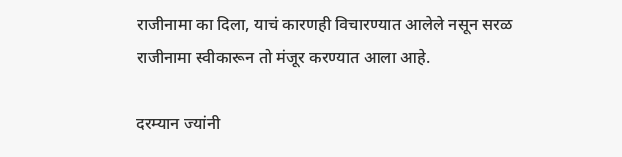राजीनामा का दिला, याचं कारणही विचारण्यात आलेले नसून सरळ राजीनामा स्वीकारून तो मंजूर करण्यात आला आहे.

दरम्यान ज्यांनी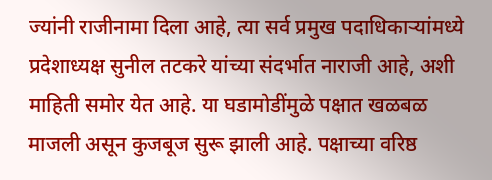ज्यांनी राजीनामा दिला आहे, त्या सर्व प्रमुख पदाधिकाऱ्यांमध्ये प्रदेशाध्यक्ष सुनील तटकरे यांच्या संदर्भात नाराजी आहे, अशी माहिती समोर येत आहे. या घडामोडींमुळे पक्षात खळबळ माजली असून कुजबूज सुरू झाली आहे. पक्षाच्या वरिष्ठ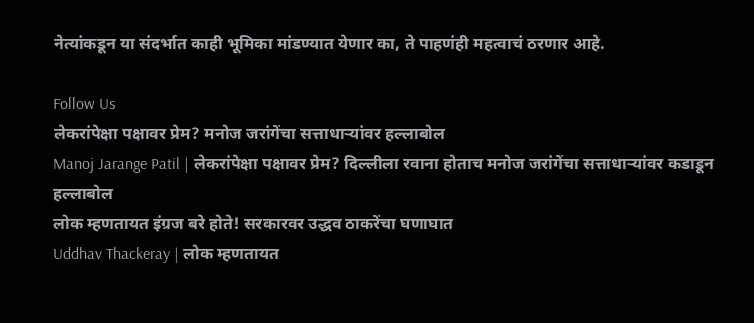नेत्यांकडून या संदर्भात काही भूमिका मांडण्यात येणार का, ते पाहणंही महत्वाचं ठरणार आहे.

Follow Us
लेकरांपेक्षा पक्षावर प्रेम? मनोज जरांगेंचा सत्ताधाऱ्यांवर हल्लाबोल
Manoj Jarange Patil | लेकरांपेक्षा पक्षावर प्रेम? दिल्लीला रवाना होताच मनोज जरांगेंचा सत्ताधाऱ्यांवर कडाडून हल्लाबोल
लोक म्हणतायत इंग्रज बरे होते! सरकारवर उद्धव ठाकरेंचा घणाघात
Uddhav Thackeray | लोक म्हणतायत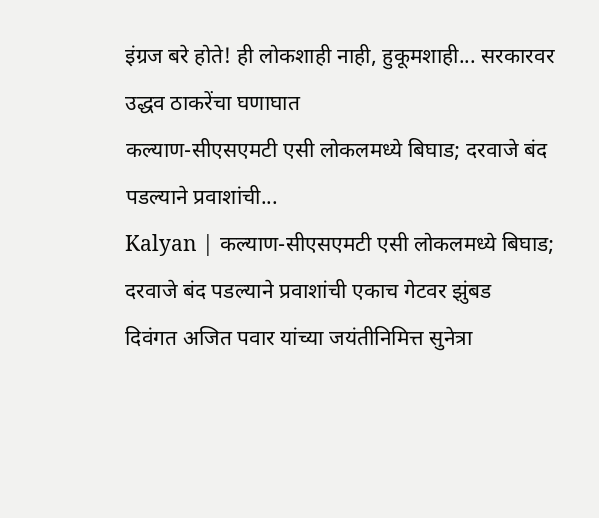इंग्रज बरे होते! ही लोकशाही नाही, हुकूमशाही... सरकारवर उद्धव ठाकरेंचा घणाघात
कल्याण-सीएसएमटी एसी लोकलमध्ये बिघाड; दरवाजे बंद पडल्याने प्रवाशांची...
Kalyan | कल्याण-सीएसएमटी एसी लोकलमध्ये बिघाड; दरवाजे बंद पडल्याने प्रवाशांची एकाच गेटवर झुंबड
दिवंगत अजित पवार यांच्या जयंतीनिमित्त सुनेत्रा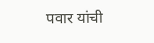पवार यांची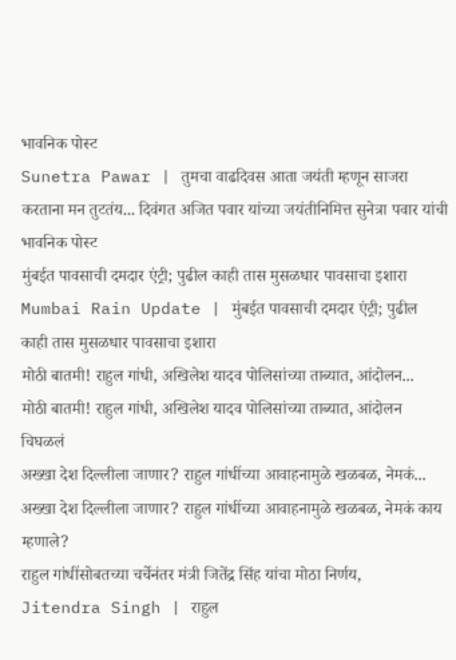भावनिक पोस्ट
Sunetra Pawar | तुमचा वाढदिवस आता जयंती म्हणून साजरा करताना मन तुटतंय... दिवंगत अजित पवार यांच्या जयंतीनिमित्त सुनेत्रा पवार यांची भावनिक पोस्ट
मुंबईत पावसाची दमदार एंट्री; पुढील काही तास मुसळधार पावसाचा इशारा
Mumbai Rain Update | मुंबईत पावसाची दमदार एंट्री; पुढील काही तास मुसळधार पावसाचा इशारा
मोठी बातमी! राहुल गांधी, अखिलेश यादव पोलिसांच्या ताब्यात, आंदोलन...
मोठी बातमी! राहुल गांधी, अखिलेश यादव पोलिसांच्या ताब्यात, आंदोलन चिघळलं
अख्खा देश दिल्लीला जाणार? राहुल गांधींच्या आवाहनामुळे खळबळ, नेमकं...
अख्खा देश दिल्लीला जाणार? राहुल गांधींच्या आवाहनामुळे खळबळ, नेमकं काय म्हणाले?
राहुल गांधींसोबतच्या चर्चेनंतर मंत्री जितेंद्र सिंह यांचा मोठा निर्णय,
Jitendra Singh | राहुल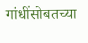गांधींसोबतच्या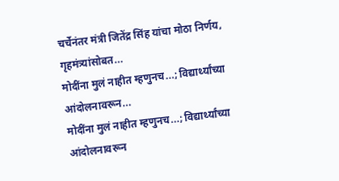चर्चेनंतर मंत्री जितेंद्र सिंह यांचा मोठा निर्णय, गृहमंत्र्यांसोबत...
मोदींना मुलं नाहीत म्हणुनच...; विद्यार्थ्यांच्या आंदोलनावरून...
मोदींना मुलं नाहीत म्हणुनच...; विद्यार्थ्यांच्या आंदोलनावरून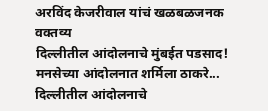अरविंद केजरीवाल यांचं खळबळजनक वक्तव्य
दिल्लीतील आंदोलनाचे मुंबईत पडसाद! मनसेच्या आंदोलनात शर्मिला ठाकरे...
दिल्लीतील आंदोलनाचे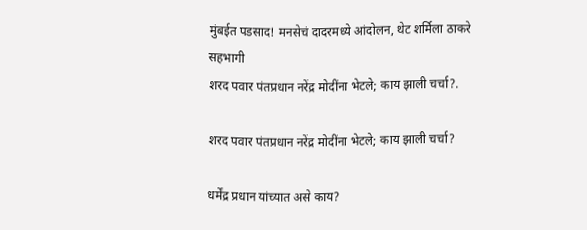मुंबईत पडसाद! मनसेचं दादरमध्ये आंदोलन, थेट शर्मिला ठाकरे सहभागी
शरद पवार पंतप्रधान नरेंद्र मोदींना भेटले; काय झाली चर्चा?.

शरद पवार पंतप्रधान नरेंद्र मोदींना भेटले; काय झाली चर्चा?

धर्मेंद्र प्रधान यांच्यात असे काय?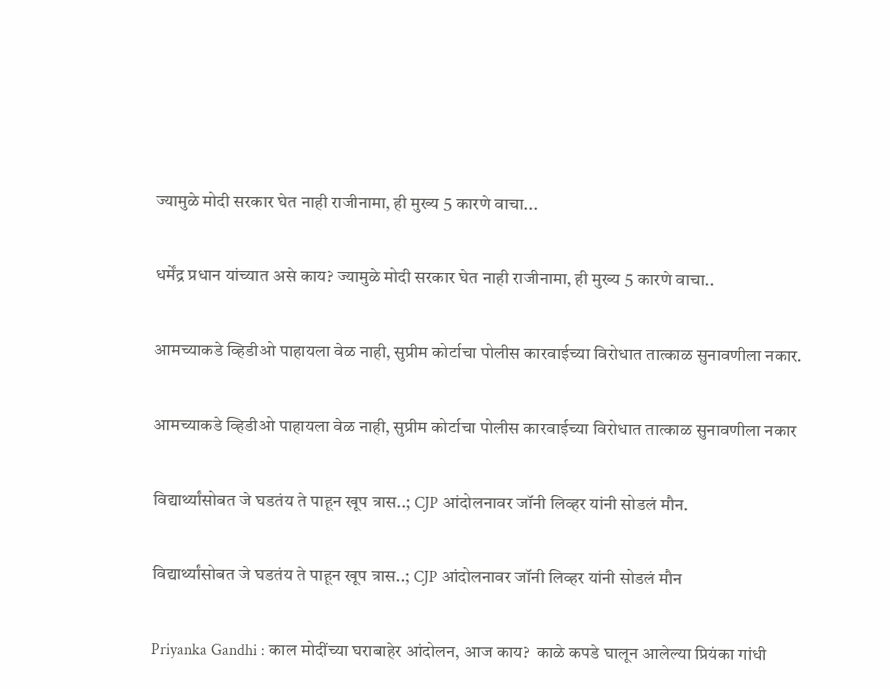ज्यामुळे मोदी सरकार घेत नाही राजीनामा, ही मुख्य 5 कारणे वाचा...

धर्मेंद्र प्रधान यांच्यात असे काय? ज्यामुळे मोदी सरकार घेत नाही राजीनामा, ही मुख्य 5 कारणे वाचा..

आमच्याकडे व्हिडीओ पाहायला वेळ नाही, सुप्रीम कोर्टाचा पोलीस कारवाईच्या विरोधात तात्काळ सुनावणीला नकार.

आमच्याकडे व्हिडीओ पाहायला वेळ नाही, सुप्रीम कोर्टाचा पोलीस कारवाईच्या विरोधात तात्काळ सुनावणीला नकार

विद्यार्थ्यांसोबत जे घडतंय ते पाहून खूप त्रास..; CJP आंदोलनावर जॉनी लिव्हर यांनी सोडलं मौन.

विद्यार्थ्यांसोबत जे घडतंय ते पाहून खूप त्रास..; CJP आंदोलनावर जॉनी लिव्हर यांनी सोडलं मौन

Priyanka Gandhi : काल मोदींच्या घराबाहेर आंदोलन, आज काय?  काळे कपडे घालून आलेल्या प्रियंका गांधी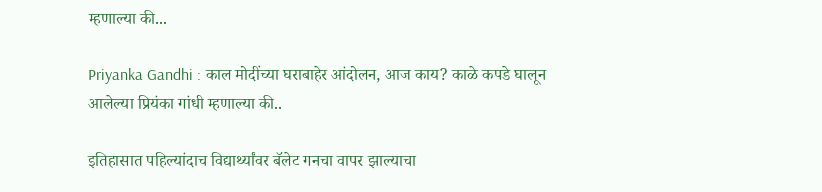म्हणाल्या की...

Priyanka Gandhi : काल मोदींच्या घराबाहेर आंदोलन, आज काय? काळे कपडे घालून आलेल्या प्रियंका गांधी म्हणाल्या की..

इतिहासात पहिल्यांदाच विद्यार्थ्यांवर बॅलेट गनचा वापर झाल्याचा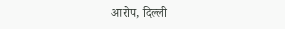आरोप, दिल्ली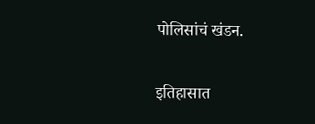पोलिसांचं खंडन.

इतिहासात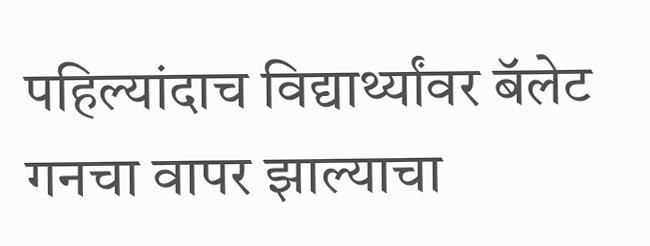पहिल्यांदाच विद्यार्थ्यांवर बॅलेट गनचा वापर झाल्याचा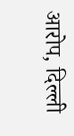आरोप, दिल्ली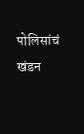पोलिसांचं खंडन